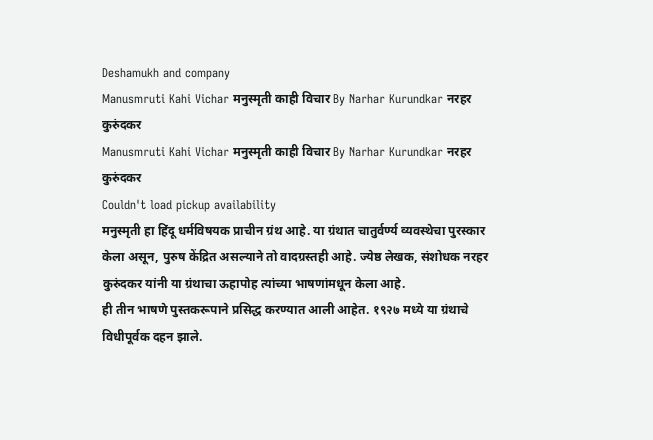Deshamukh and company
Manusmruti Kahi Vichar मनुस्मृती काही विचार By Narhar Kurundkar नरहर कुरुंदकर
Manusmruti Kahi Vichar मनुस्मृती काही विचार By Narhar Kurundkar नरहर कुरुंदकर
Couldn't load pickup availability
मनुस्मृती हा हिंदू धर्मविषयक प्राचीन ग्रंथ आहे. या ग्रंथात चातुर्वर्ण्य व्यवस्थेचा पुरस्कार केला असून, पुरुष केंद्रित असल्याने तो वादग्रस्तही आहे. ज्येष्ठ लेखक, संशोधक नरहर कुरुंदकर यांनी या ग्रंथाचा ऊहापोह त्यांच्या भाषणांमधून केला आहे.
ही तीन भाषणे पुस्तकरूपाने प्रसिद्ध करण्यात आली आहेत. १९२७ मध्ये या ग्रंथाचे विधीपूर्वक दहन झाले.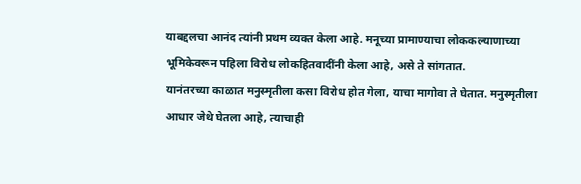याबद्दलचा आनंद त्यांनी प्रथम व्यक्त केला आहे. मनूच्या प्रामाण्याचा लोककल्याणाच्या भूमिकेवरून पहिला विरोध लोकहितवादींनी केला आहे, असे ते सांगतात.
यानंतरच्या काळात मनुस्मृतीला कसा विरोध होत गेला, याचा मागोवा ते घेतात. मनुस्मृतीला आधार जेथे घेतला आहे, त्याचाही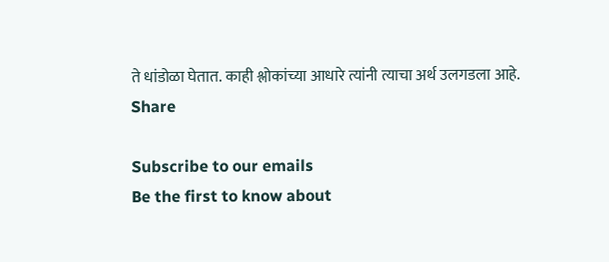ते धांडोळा घेतात. काही श्लोकांच्या आधारे त्यांनी त्याचा अर्थ उलगडला आहे.
Share

Subscribe to our emails
Be the first to know about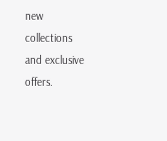new collections and exclusive offers.